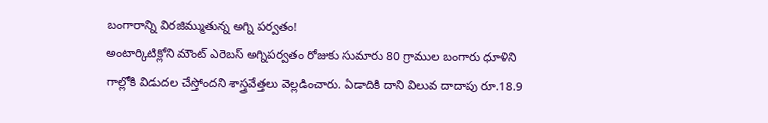బంగారాన్ని విరజిమ్ముతున్న అగ్ని పర్వతం!
అంటార్కిటిక్లోని మౌంట్ ఎరెబస్ అగ్నిపర్వతం రోజుకు సుమారు 80 గ్రాముల బంగారు ధూళిని గాల్లోకి విడుదల చేస్తోందని శాస్త్రవేత్తలు వెల్లడించారు. ఏడాదికి దాని విలువ దాదాపు రూ.18.9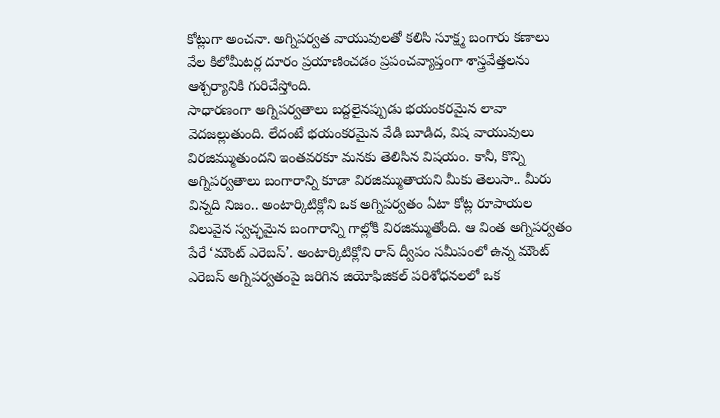కోట్లుగా అంచనా. అగ్నిపర్వత వాయువులతో కలిసి సూక్ష్మ బంగారు కణాలు వేల కిలోమీటర్ల దూరం ప్రయాణించడం ప్రపంచవ్యాప్తంగా శాస్త్రవేత్తలను ఆశ్చర్యానికి గురిచేస్తోంది.
సాధారణంగా అగ్నిపర్వతాలు బద్దలైనప్పుడు భయంకరమైన లావా వెదజల్లుతుంది. లేదంటే భయంకరమైన వేడి బూడిద, విష వాయువులు విరజిమ్ముతుందని ఇంతవరకూ మనకు తెలిసిన విషయం. కానీ, కొన్ని అగ్నిపర్వతాలు బంగారాన్ని కూడా విరజిమ్ముతాయని మీకు తెలుసా.. మీరు విన్నది నిజం.. అంటార్కిటిక్లోని ఒక అగ్నిపర్వతం ఏటా కోట్ల రూపాయల విలువైన స్వచ్ఛమైన బంగారాన్ని గాల్లోకి విరజిమ్ముతోంది. ఆ వింత అగ్నిపర్వతం పేరే ‘మౌంట్ ఎరెబస్’. అంటార్కిటిక్లోని రాస్ ద్వీపం సమీపంలో ఉన్న మౌంట్ ఎరెబస్ అగ్నిపర్వతంపై జరిగిన జియోఫిజికల్ పరిశోధనలలో ఒక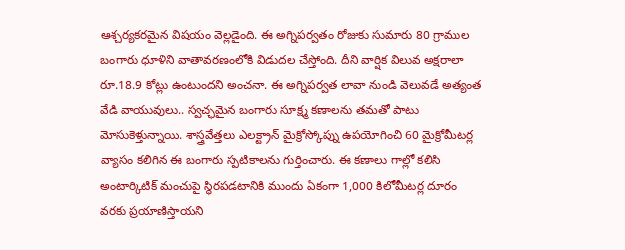ఆశ్చర్యకరమైన విషయం వెల్లడైంది. ఈ అగ్నిపర్వతం రోజుకు సుమారు 80 గ్రాముల బంగారు ధూళిని వాతావరణంలోకి విడుదల చేస్తోంది. దీని వార్షిక విలువ అక్షరాలా రూ.18.9 కోట్లు ఉంటుందని అంచనా. ఈ అగ్నిపర్వత లావా నుండి వెలువడే అత్యంత వేడి వాయువులు.. స్వచ్ఛమైన బంగారు సూక్ష్మ కణాలను తమతో పాటు మోసుకెళ్తున్నాయి. శాస్త్రవేత్తలు ఎలక్ట్రాన్ మైక్రోస్కోప్ను ఉపయోగించి 60 మైక్రోమీటర్ల వ్యాసం కలిగిన ఈ బంగారు స్పటికాలను గుర్తించారు. ఈ కణాలు గాల్లో కలిసి అంటార్కిటిక్ మంచుపై స్థిరపడటానికి ముందు ఏకంగా 1,000 కిలోమీటర్ల దూరం వరకు ప్రయాణిస్తాయని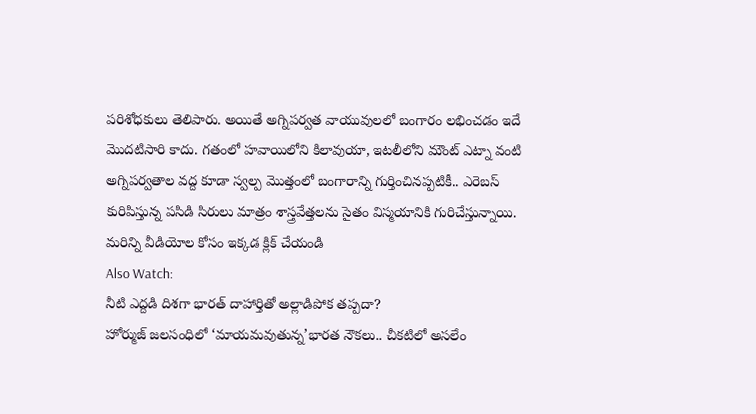పరిశోధకులు తెలిపారు. అయితే అగ్నిపర్వత వాయువులలో బంగారం లభించడం ఇదే మొదటిసారి కాదు. గతంలో హవాయిలోని కిలావుయా, ఇటలీలోని మౌంట్ ఎట్నా వంటి అగ్నిపర్వతాల వద్ద కూడా స్వల్ప మొత్తంలో బంగారాన్ని గుర్తించినప్పటికీ.. ఎరెబస్ కురిపిస్తున్న పసిడి సిరులు మాత్రం శాస్త్రవేత్తలను సైతం విస్మయానికి గురిచేస్తున్నాయి.
మరిన్ని వీడియోల కోసం ఇక్కడ క్లిక్ చేయండి
Also Watch:
నీటి ఎద్దడి దిశగా భారత్ దాహార్తితో అల్లాడిపోక తప్పదా?
హోర్ముజ్ జలసంధిలో ‘మాయమవుతున్న’భారత నౌకలు.. చీకటిలో అసలేం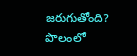జరుగుతోంది?
పొలంలో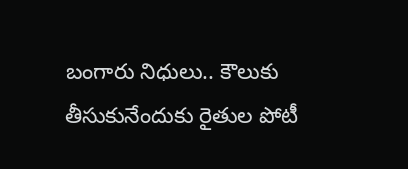బంగారు నిధులు.. కౌలుకు తీసుకునేందుకు రైతుల పోటీ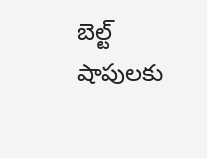బెల్ట్ షాపులకు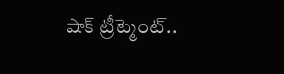షాక్ ట్రీట్మెంట్..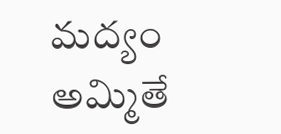మద్యం అమ్మితే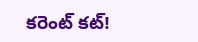కరెంట్ కట్!